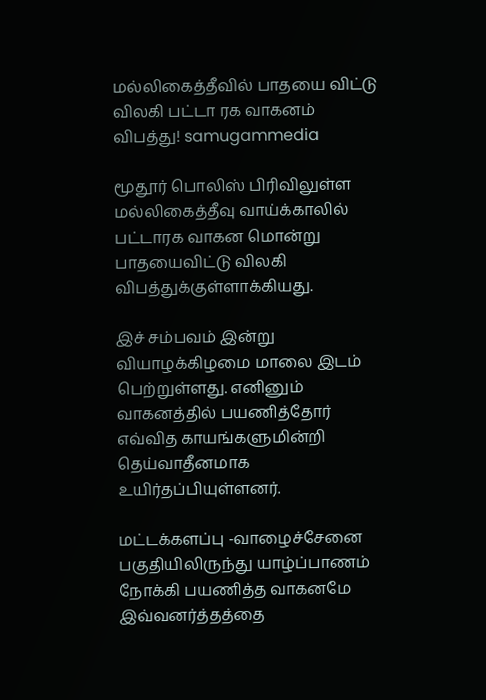மல்லிகைத்தீவில் பாதயை விட்டு விலகி பட்டா ரக வாகனம் விபத்து! samugammedia

மூதூர் பொலிஸ் பிரிவிலுள்ள மல்லிகைத்தீவு வாய்க்காலில் பட்டாரக வாகன மொன்று பாதயைவிட்டு விலகி விபத்துக்குள்ளாக்கியது.

இச் சம்பவம் இன்று வியாழக்கிழமை மாலை இடம் பெற்றுள்ளது. எனினும் வாகனத்தில் பயணித்தோர் எவ்வித காயங்களுமின்றி தெய்வாதீனமாக உயிர்தப்பியுள்ளனர்.

மட்டக்களப்பு -வாழைச்சேனை பகுதியிலிருந்து யாழ்ப்பாணம் நோக்கி பயணித்த வாகனமே இவ்வனர்த்தத்தை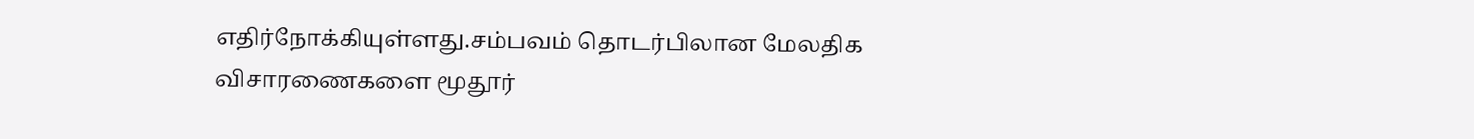எதிர்நோக்கியுள்ளது.சம்பவம் தொடர்பிலான மேலதிக விசாரணைகளை மூதூர்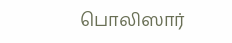பொலிஸார்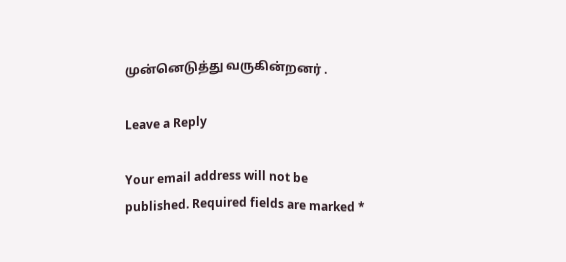முன்னெடுத்து வருகின்றனர் .

Leave a Reply

Your email address will not be published. Required fields are marked *